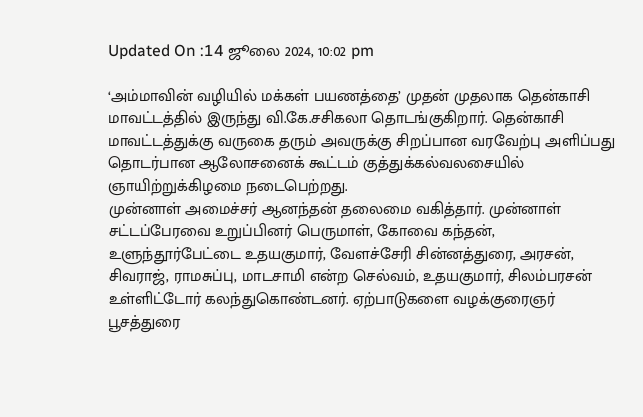Updated On :14 ஜூலை 2024, 10:02 pm

‘அம்மாவின் வழியில் மக்கள் பயணத்தை’ முதன் முதலாக தென்காசி மாவட்டத்தில் இருந்து வி.கே.சசிகலா தொடங்குகிறார். தென்காசி மாவட்டத்துக்கு வருகை தரும் அவருக்கு சிறப்பான வரவேற்பு அளிப்பது தொடர்பான ஆலோசனைக் கூட்டம் குத்துக்கல்வலசையில் ஞாயிற்றுக்கிழமை நடைபெற்றது.
முன்னாள் அமைச்சர் ஆனந்தன் தலைமை வகித்தார். முன்னாள் சட்டப்பேரவை உறுப்பினர் பெருமாள், கோவை கந்தன், உளுந்தூர்பேட்டை உதயகுமார், வேளச்சேரி சின்னத்துரை, அரசன், சிவராஜ், ராமசுப்பு, மாடசாமி என்ற செல்வம், உதயகுமார், சிலம்பரசன் உள்ளிட்டோர் கலந்துகொண்டனர். ஏற்பாடுகளை வழக்குரைஞர் பூசத்துரை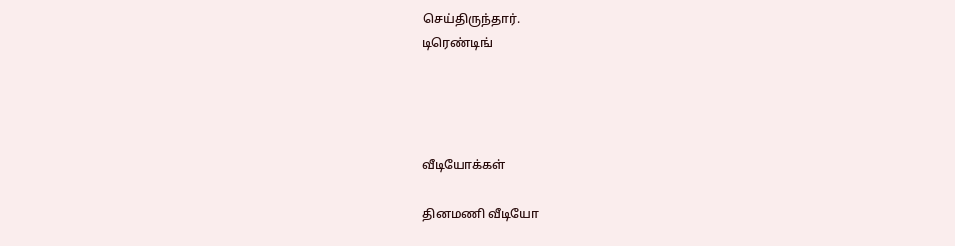செய்திருந்தார்.
டிரெண்டிங்




வீடியோக்கள்

தினமணி வீடியோ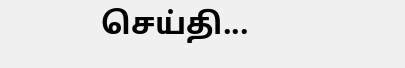செய்தி...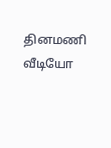தினமணி வீடியோ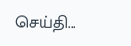செய்தி...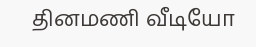தினமணி வீடியோ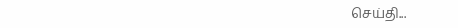செய்தி...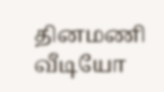தினமணி வீடியோ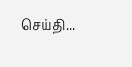செய்தி...